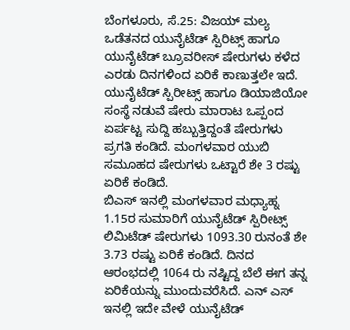ಬೆಂಗಳೂರು, ಸೆ.25: ವಿಜಯ್ ಮಲ್ಯ ಒಡೆತನದ ಯುನೈಟೆಡ್ ಸ್ಪಿರಿಟ್ಸ್ ಹಾಗೂ ಯುನೈಟೆಡ್ ಬ್ರೂವರೀಸ್ ಷೇರುಗಳು ಕಳೆದ ಎರಡು ದಿನಗಳಿಂದ ಏರಿಕೆ ಕಾಣುತ್ತಲೇ ಇದೆ. ಯುನೈಟೆಡ್ ಸ್ಪಿರೀಟ್ಸ್ ಹಾಗೂ ಡಿಯಾಜಿಯೋ ಸಂಸ್ಥೆ ನಡುವೆ ಷೇರು ಮಾರಾಟ ಒಪ್ಪಂದ ಏರ್ಪಟ್ಟ ಸುದ್ದಿ ಹಬ್ಬುತ್ತಿದ್ದಂತೆ ಷೇರುಗಳು ಪ್ರಗತಿ ಕಂಡಿದೆ. ಮಂಗಳವಾರ ಯುಬಿ ಸಮೂಹದ ಷೇರುಗಳು ಒಟ್ಟಾರೆ ಶೇ 3 ರಷ್ಟು ಏರಿಕೆ ಕಂಡಿದೆ.
ಬಿಎಸ್ ಇನಲ್ಲಿ ಮಂಗಳವಾರ ಮಧ್ಯಾಹ್ನ 1.15ರ ಸುಮಾರಿಗೆ ಯುನೈಟೆಡ್ ಸ್ಪಿರೀಟ್ಸ್ ಲಿಮಿಟೆಡ್ ಷೇರುಗಳು 1093.30 ರುನಂತೆ ಶೇ 3.73 ರಷ್ಟು ಏರಿಕೆ ಕಂಡಿದೆ. ದಿನದ ಆರಂಭದಲ್ಲಿ 1064 ರು ನಷ್ಟಿದ್ದ ಬೆಲೆ ಈಗ ತನ್ನ ಏರಿಕೆಯನ್ನು ಮುಂದುವರೆಸಿದೆ. ಎನ್ ಎಸ್ ಇನಲ್ಲಿ ಇದೇ ವೇಳೆ ಯುನೈಟೆಡ್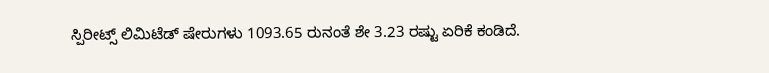ಸ್ಪಿರೀಟ್ಸ್ ಲಿಮಿಟೆಡ್ ಷೇರುಗಳು 1093.65 ರುನಂತೆ ಶೇ 3.23 ರಷ್ಟು ಏರಿಕೆ ಕಂಡಿದೆ.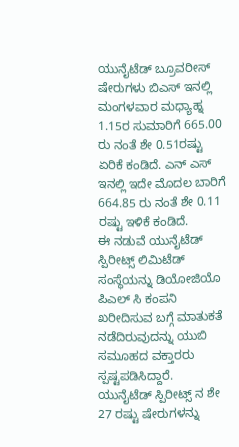ಯುನೈಟೆಡ್ ಬ್ರೂವರೀಸ್ ಷೇರುಗಳು ಬಿಎಸ್ ಇನಲ್ಲಿ ಮಂಗಳವಾರ ಮಧ್ಯಾಹ್ನ 1.15ರ ಸುಮಾರಿಗೆ 665.00 ರು ನಂತೆ ಶೇ 0.51ರಷ್ಟು ಏರಿಕೆ ಕಂಡಿದೆ. ಎನ್ ಎಸ್ ಇನಲ್ಲಿ ಇದೇ ಮೊದಲ ಬಾರಿಗೆ 664.85 ರು ನಂತೆ ಶೇ 0.11 ರಷ್ಟು ಇಳಿಕೆ ಕಂಡಿದೆ.
ಈ ನಡುವೆ ಯುನೈಟೆಡ್ ಸ್ಪಿರೀಟ್ಸ್ ಲಿಮಿಟೆಡ್ ಸಂಸ್ಥೆಯನ್ನು ಡಿಯೋಜಿಯೊ ಪಿಎಲ್ ಸಿ ಕಂಪನಿ ಖರೀದಿಸುವ ಬಗ್ಗೆ ಮಾತುಕತೆ ನಡೆದಿರುವುದನ್ನು ಯುಬಿ ಸಮೂಹದ ವಕ್ತಾರರು ಸ್ಪಷ್ಟಪಡಿಸಿದ್ದಾರೆ.
ಯುನೈಟೆಡ್ ಸ್ಪಿರೀಟ್ಸ್ ನ ಶೇ 27 ರಷ್ಟು ಷೇರುಗಳನ್ನು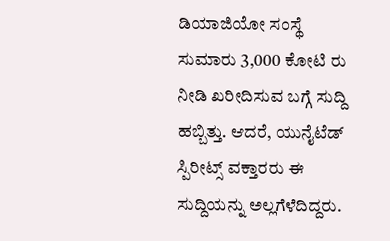ಡಿಯಾಜಿಯೋ ಸಂಸ್ಥೆ ಸುಮಾರು 3,000 ಕೋಟಿ ರು ನೀಡಿ ಖರೀದಿಸುವ ಬಗ್ಗೆ ಸುದ್ದಿ ಹಬ್ಬಿತ್ತು. ಆದರೆ, ಯುನೈಟೆಡ್ ಸ್ಪಿರೀಟ್ಸ್ ವಕ್ತಾರರು ಈ ಸುದ್ದಿಯನ್ನು ಅಲ್ಲಗೆಳೆದಿದ್ದರು.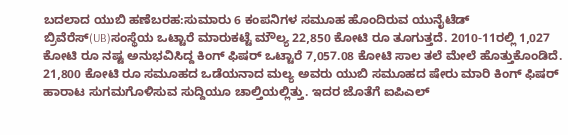ಬದಲಾದ ಯುಬಿ ಹಣೆಬರಹ:ಸುಮಾರು 6 ಕಂಪನಿಗಳ ಸಮೂಹ ಹೊಂದಿರುವ ಯುನೈಟೆಡ್ ಬ್ರಿವೆರೆಸ್(UB)ಸಂಸ್ಥೆಯ ಒಟ್ಟಾರೆ ಮಾರುಕಟ್ಟೆ ಮೌಲ್ಯ 22,850 ಕೋಟಿ ರೂ ತೂಗುತ್ತದೆ. 2010-11ರಲ್ಲಿ 1,027 ಕೋಟಿ ರೂ ನಷ್ಟ ಅನುಭವಿಸಿದ್ದ ಕಿಂಗ್ ಫಿಷರ್ ಒಟ್ಟಾರೆ 7,057.08 ಕೋಟಿ ಸಾಲ ತಲೆ ಮೇಲೆ ಹೊತ್ತುಕೊಂಡಿದೆ.
21,800 ಕೋಟಿ ರೂ ಸಮೂಹದ ಒಡೆಯನಾದ ಮಲ್ಯ ಅವರು ಯುಬಿ ಸಮೂಹದ ಷೇರು ಮಾರಿ ಕಿಂಗ್ ಫಿಷರ್ ಹಾರಾಟ ಸುಗಮಗೊಳಿಸುವ ಸುದ್ದಿಯೂ ಚಾಲ್ತಿಯಲ್ಲಿತ್ತು. ಇದರ ಜೊತೆಗೆ ಐಪಿಎಲ್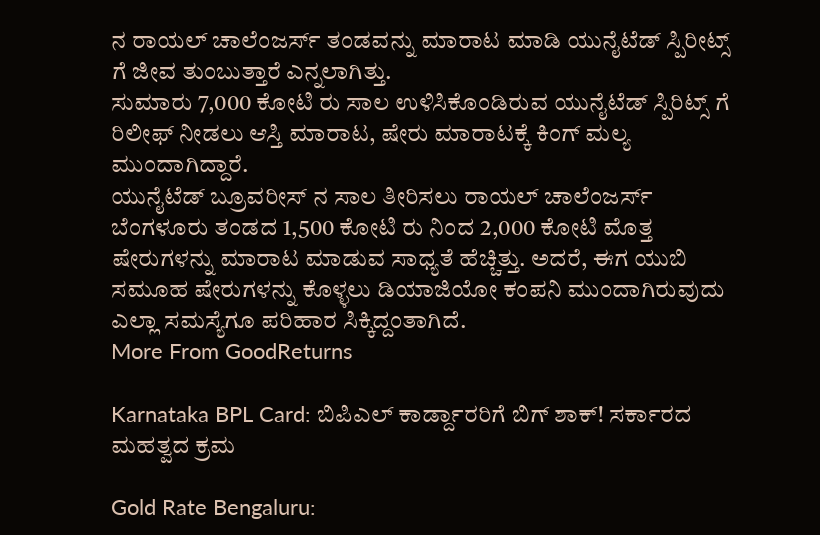ನ ರಾಯಲ್ ಚಾಲೆಂಜರ್ಸ್ ತಂಡವನ್ನು ಮಾರಾಟ ಮಾಡಿ ಯುನೈಟೆಡ್ ಸ್ಪಿರೀಟ್ಸ್ ಗೆ ಜೀವ ತುಂಬುತ್ತಾರೆ ಎನ್ನಲಾಗಿತ್ತು.
ಸುಮಾರು 7,000 ಕೋಟಿ ರು ಸಾಲ ಉಳಿಸಿಕೊಂಡಿರುವ ಯುನೈಟೆಡ್ ಸ್ಪಿರಿಟ್ಸ್ ಗೆ ರಿಲೀಫ್ ನೀಡಲು ಆಸ್ತಿ ಮಾರಾಟ, ಷೇರು ಮಾರಾಟಕ್ಕೆ ಕಿಂಗ್ ಮಲ್ಯ ಮುಂದಾಗಿದ್ದಾರೆ.
ಯುನೈಟೆಡ್ ಬ್ರೂವರೀಸ್ ನ ಸಾಲ ತೀರಿಸಲು ರಾಯಲ್ ಚಾಲೆಂಜರ್ಸ್ ಬೆಂಗಳೂರು ತಂಡದ 1,500 ಕೋಟಿ ರು ನಿಂದ 2,000 ಕೋಟಿ ಮೊತ್ತ ಷೇರುಗಳನ್ನು ಮಾರಾಟ ಮಾಡುವ ಸಾಧ್ಯತೆ ಹೆಚ್ಚಿತ್ತು. ಅದರೆ, ಈಗ ಯುಬಿ ಸಮೂಹ ಷೇರುಗಳನ್ನು ಕೊಳ್ಳಲು ಡಿಯಾಜಿಯೋ ಕಂಪನಿ ಮುಂದಾಗಿರುವುದು ಎಲ್ಲಾ ಸಮಸ್ಯೆಗೂ ಪರಿಹಾರ ಸಿಕ್ಕಿದ್ದಂತಾಗಿದೆ.
More From GoodReturns

Karnataka BPL Card: ಬಿಪಿಎಲ್ ಕಾರ್ಡ್ದಾರರಿಗೆ ಬಿಗ್ ಶಾಕ್! ಸರ್ಕಾರದ ಮಹತ್ವದ ಕ್ರಮ

Gold Rate Bengaluru: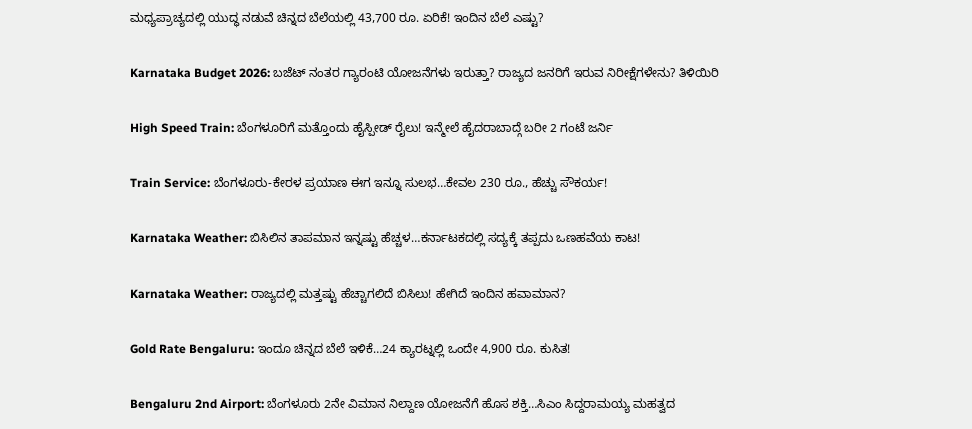ಮಧ್ಯಪ್ರಾಚ್ಯದಲ್ಲಿ ಯುದ್ಧ ನಡುವೆ ಚಿನ್ನದ ಬೆಲೆಯಲ್ಲಿ 43,700 ರೂ. ಏರಿಕೆ! ಇಂದಿನ ಬೆಲೆ ಎಷ್ಟು?

Karnataka Budget 2026: ಬಜೆಟ್ ನಂತರ ಗ್ಯಾರಂಟಿ ಯೋಜನೆಗಳು ಇರುತ್ತಾ? ರಾಜ್ಯದ ಜನರಿಗೆ ಇರುವ ನಿರೀಕ್ಷೆಗಳೇನು? ತಿಳಿಯಿರಿ

High Speed Train: ಬೆಂಗಳೂರಿಗೆ ಮತ್ತೊಂದು ಹೈಸ್ಪೀಡ್ ರೈಲು! ಇನ್ಮೇಲೆ ಹೈದರಾಬಾದ್ಗೆ ಬರೀ 2 ಗಂಟೆ ಜರ್ನಿ

Train Service: ಬೆಂಗಳೂರು-ಕೇರಳ ಪ್ರಯಾಣ ಈಗ ಇನ್ನೂ ಸುಲಭ…ಕೇವಲ 230 ರೂ., ಹೆಚ್ಚು ಸೌಕರ್ಯ!

Karnataka Weather: ಬಿಸಿಲಿನ ತಾಪಮಾನ ಇನ್ನಷ್ಟು ಹೆಚ್ಚಳ…ಕರ್ನಾಟಕದಲ್ಲಿ ಸದ್ಯಕ್ಕೆ ತಪ್ಪದು ಒಣಹವೆಯ ಕಾಟ!

Karnataka Weather: ರಾಜ್ಯದಲ್ಲಿ ಮತ್ತಷ್ಟು ಹೆಚ್ಚಾಗಲಿದೆ ಬಿಸಿಲು! ಹೇಗಿದೆ ಇಂದಿನ ಹವಾಮಾನ?

Gold Rate Bengaluru: ಇಂದೂ ಚಿನ್ನದ ಬೆಲೆ ಇಳಿಕೆ…24 ಕ್ಯಾರಟ್ನಲ್ಲಿ ಒಂದೇ 4,900 ರೂ. ಕುಸಿತ!

Bengaluru 2nd Airport: ಬೆಂಗಳೂರು 2ನೇ ವಿಮಾನ ನಿಲ್ದಾಣ ಯೋಜನೆಗೆ ಹೊಸ ಶಕ್ತಿ…ಸಿಎಂ ಸಿದ್ದರಾಮಯ್ಯ ಮಹತ್ವದ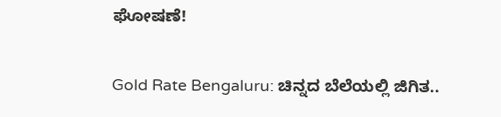ಘೋಷಣೆ!

Gold Rate Bengaluru: ಚಿನ್ನದ ಬೆಲೆಯಲ್ಲಿ ಜಿಗಿತ..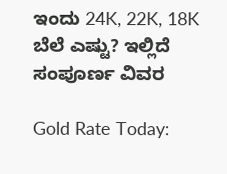ಇಂದು 24K, 22K, 18K ಬೆಲೆ ಎಷ್ಟು? ಇಲ್ಲಿದೆ ಸಂಪೂರ್ಣ ವಿವರ

Gold Rate Today: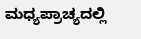ಮಧ್ಯಪ್ರಾಚ್ಯದಲ್ಲಿ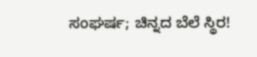ಸಂಘರ್ಷ; ಚಿನ್ನದ ಬೆಲೆ ಸ್ಥಿರ!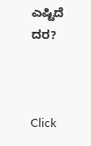ಎಷ್ಟಿದೆ ದರ?



Click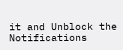it and Unblock the Notifications